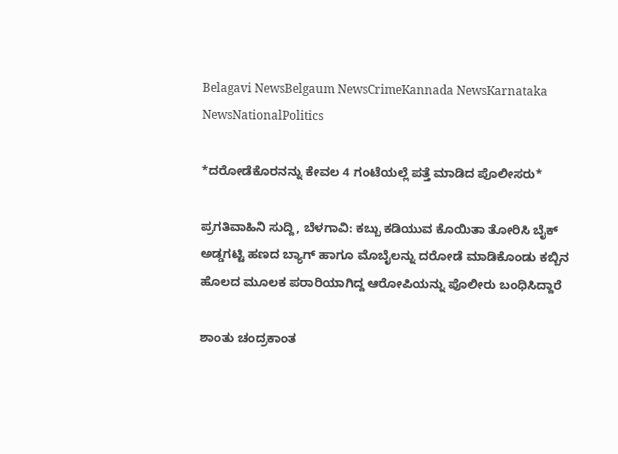Belagavi NewsBelgaum NewsCrimeKannada NewsKarnataka NewsNationalPolitics

*ದರೋಡೆಕೊರನನ್ನು ಕೇವಲ 4 ಗಂಟೆಯಲ್ಲೆ ಪತ್ತೆ ಮಾಡಿದ ಪೊಲೀಸರು*

ಪ್ರಗತಿವಾಹಿನಿ ಸುದ್ದಿ, ಬೆಳಗಾವಿ: ಕಬ್ಬು ಕಡಿಯುವ ಕೊಯಿತಾ ತೋರಿಸಿ ಬೈಕ್ ಅಡ್ಡಗಟ್ಟಿ ಹಣದ ಬ್ಯಾಗ್ ಹಾಗೂ ಮೊಬೈಲನ್ನು ದರೋಡೆ ಮಾಡಿಕೊಂಡು ಕಬ್ಬಿನ ಹೊಲದ ಮೂಲಕ ಪರಾರಿಯಾಗಿದ್ದ ಆರೋಪಿಯನ್ನು ಪೊಲೀರು ಬಂಧಿಸಿದ್ದಾರೆ

ಶಾಂತು ಚಂದ್ರಕಾಂತ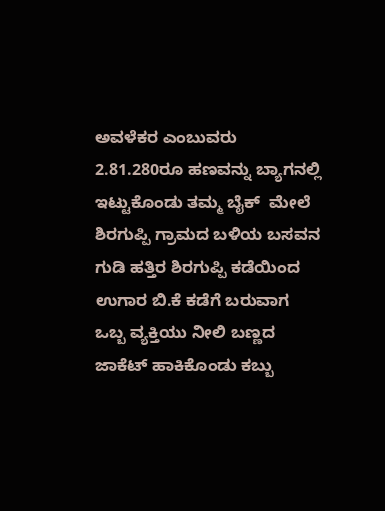ಅವಳೆಕರ ಎಂಬುವರು 2.81.280ರೂ ಹಣವನ್ನು ಬ್ಯಾಗನಲ್ಲಿ ಇಟ್ಟುಕೊಂಡು ತಮ್ಮ ಬೈಕ್  ಮೇಲೆ ಶಿರಗುಪ್ಪಿ ಗ್ರಾಮದ ಬಳಿಯ ಬಸವನ ಗುಡಿ ಹತ್ತಿರ ಶಿರಗುಪ್ಪಿ ಕಡೆಯಿಂದ ಉಗಾರ ಬಿ.ಕೆ ಕಡೆಗೆ ಬರುವಾಗ ಒಬ್ಬ ವ್ಯಕ್ತಿಯು ನೀಲಿ ಬಣ್ಣದ ಜಾಕೆಟ್ ಹಾಕಿಕೊಂಡು ಕಬ್ಬು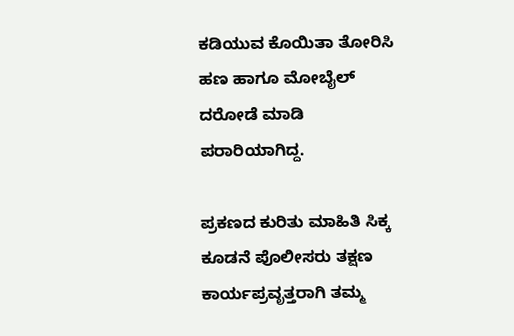ಕಡಿಯುವ ಕೊಯಿತಾ ತೋರಿಸಿ ಹಣ ಹಾಗೂ ಮೋಬೈಲ್ ದರೋಡೆ ಮಾಡಿ ಪರಾರಿಯಾಗಿದ್ದ.

ಪ್ರಕಣದ ಕುರಿತು ಮಾಹಿತಿ ಸಿಕ್ಕ ಕೂಡನೆ ಪೊಲೀಸರು ತಕ್ಷಣ ಕಾರ್ಯಪ್ರವೃತ್ತರಾಗಿ ತಮ್ಮ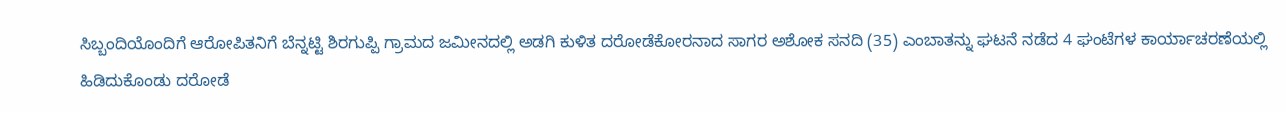ಸಿಬ್ಬಂದಿಯೊಂದಿಗೆ ಆರೋಪಿತನಿಗೆ ಬೆನ್ನಟ್ಟಿ ಶಿರಗುಪ್ಪಿ ಗ್ರಾಮದ ಜಮೀನದಲ್ಲಿ ಅಡಗಿ ಕುಳಿತ ದರೋಡೆಕೋರನಾದ ಸಾಗರ ಅಶೋಕ ಸನದಿ (35) ಎಂಬಾತನ್ನು ಘಟನೆ ನಡೆದ 4 ಘಂಟೆಗಳ ಕಾರ್ಯಾಚರಣೆಯಲ್ಲಿ ಹಿಡಿದುಕೊಂಡು ದರೋಡೆ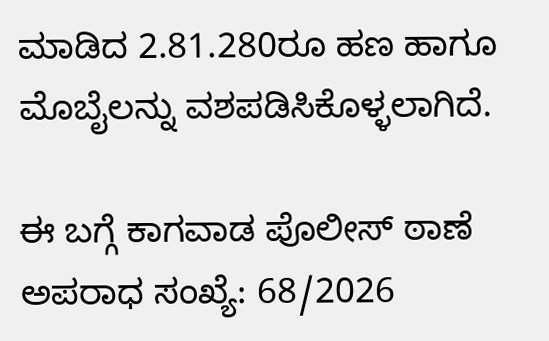ಮಾಡಿದ 2.81.280ರೂ ಹಣ ಹಾಗೂ ಮೊಬೈಲನ್ನು ವಶಪಡಿಸಿಕೊಳ್ಳಲಾಗಿದೆ.

ಈ ಬಗ್ಗೆ ಕಾಗವಾಡ ಪೊಲೀಸ್ ಠಾಣೆ ಅಪರಾಧ ಸಂಖ್ಯೆ: 68/2026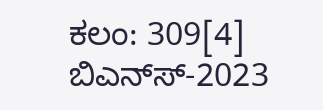ಕಲಂ: 309[4] ಬಿಎನ್‌ಸ್-2023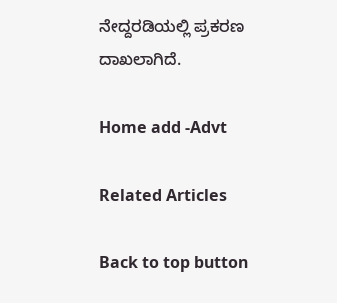ನೇದ್ದರಡಿಯಲ್ಲಿ ಪ್ರಕರಣ ದಾಖಲಾಗಿದೆ.

Home add -Advt

Related Articles

Back to top button